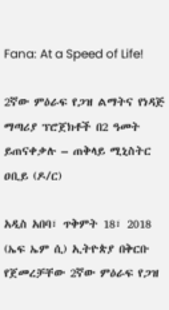Fana: At a Speed of Life!

2ኛው ምዕራፍ የጋዝ ልማትና የነዳጅ ማጣሪያ ፕሮጀክቶች በ2 ዓመት ይጠናቀቃሉ – ጠቅላይ ሚኒስትር ዐቢይ (ዶ/ር)

አዲስ አበባ፣ ጥቅምት 18፣ 2018 (ኤፍ ኤም ሲ) ኢትዮጵያ በቅርቡ የጀመረቻቸው 2ኛው ምዕራፍ የጋዝ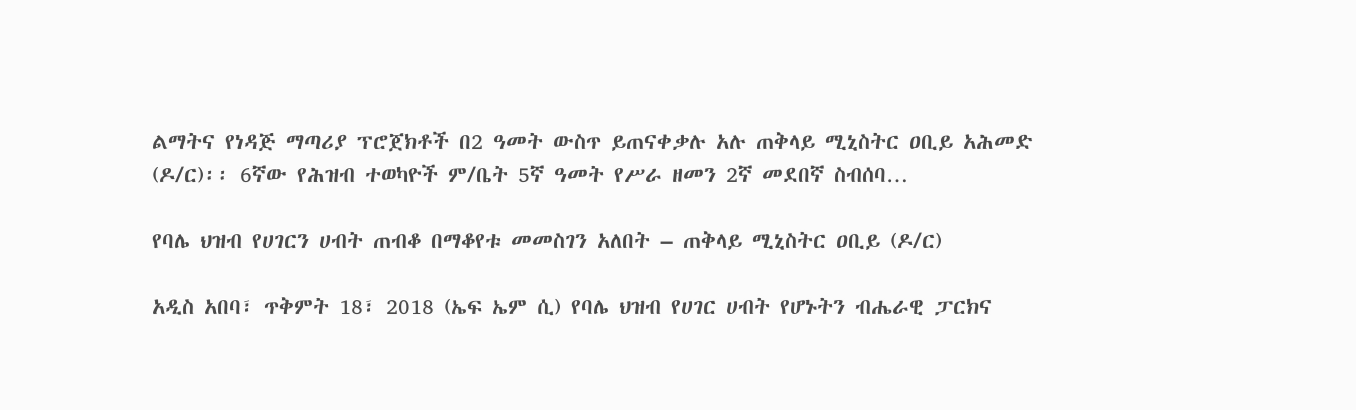ልማትና የነዳጅ ማጣሪያ ፕሮጀክቶች በ2 ዓመት ውስጥ ይጠናቀቃሉ አሉ ጠቅላይ ሚኒስትር ዐቢይ አሕመድ (ዶ/ር)፡፡ 6ኛው የሕዝብ ተወካዮች ም/ቤት 5ኛ ዓመት የሥራ ዘመን 2ኛ መደበኛ ስብሰባ…

የባሌ ህዝብ የሀገርን ሀብት ጠብቆ በማቆየቱ መመስገን አለበት – ጠቅላይ ሚኒስትር ዐቢይ (ዶ/ር)

አዲስ አበባ፣ ጥቅምት 18፣ 2018 (ኤፍ ኤም ሲ) የባሌ ህዝብ የሀገር ሀብት የሆኑትን ብሔራዊ ፓርክና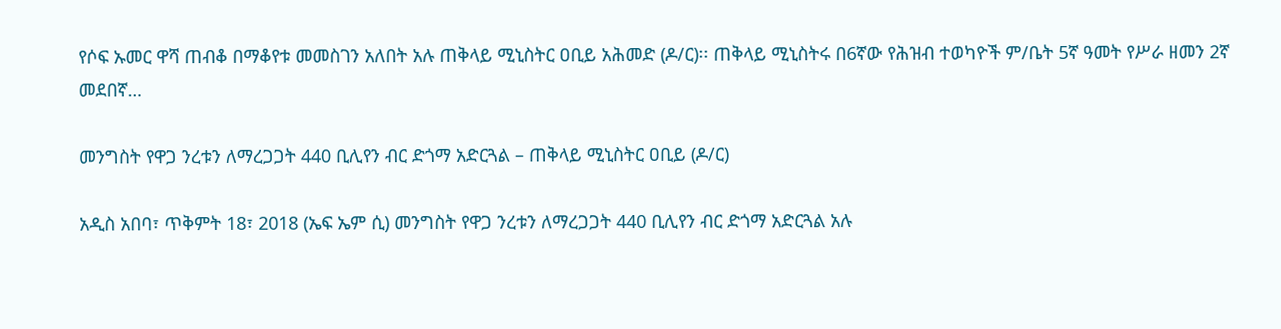የሶፍ ኡመር ዋሻ ጠብቆ በማቆየቱ መመስገን አለበት አሉ ጠቅላይ ሚኒስትር ዐቢይ አሕመድ (ዶ/ር)፡፡ ጠቅላይ ሚኒስትሩ በ6ኛው የሕዝብ ተወካዮች ም/ቤት 5ኛ ዓመት የሥራ ዘመን 2ኛ መደበኛ…

መንግስት የዋጋ ንረቱን ለማረጋጋት 440 ቢሊየን ብር ድጎማ አድርጓል – ጠቅላይ ሚኒስትር ዐቢይ (ዶ/ር)

አዲስ አበባ፣ ጥቅምት 18፣ 2018 (ኤፍ ኤም ሲ) መንግስት የዋጋ ንረቱን ለማረጋጋት 440 ቢሊየን ብር ድጎማ አድርጓል አሉ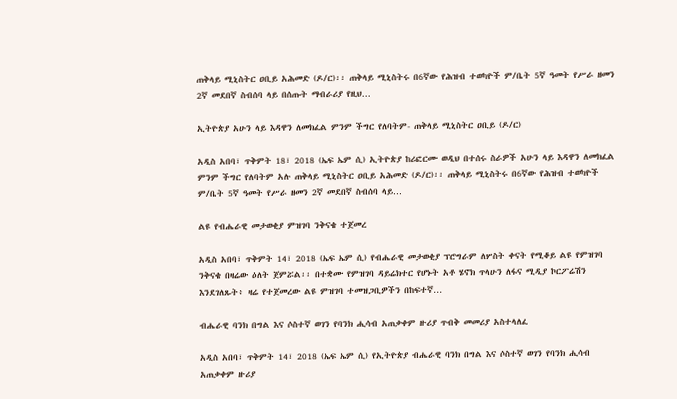ጠቅላይ ሚኒስትር ዐቢይ አሕመድ (ዶ/ር)፡፡ ጠቅላይ ሚኒስትሩ በ6ኛው የሕዝብ ተወካዮች ም/ቤት 5ኛ ዓመት የሥራ ዘመን 2ኛ መደበኛ ስብሰባ ላይ በሰጡት ማብራሪያ የዚህ…

ኢትዮጵያ አሁን ላይ እዳዋን ለመክፈል ምንም ችግር የለባትም- ጠቅላይ ሚኒስትር ዐቢይ (ዶ/ር)

አዲስ አበባ፣ ጥቅምት 18፣ 2018 (ኤፍ ኤም ሲ) ኢትዮጵያ ከሪፎርሙ ወዲህ በተሰሩ ስራዎች አሁን ላይ እዳዋን ለመክፈል ምንም ችግር የለባትም አሉ ጠቅላይ ሚኒስትር ዐቢይ አሕመድ (ዶ/ር)፡፡ ጠቅላይ ሚኒስትሩ በ6ኛው የሕዝብ ተወካዮች ም/ቤት 5ኛ ዓመት የሥራ ዘመን 2ኛ መደበኛ ስብሰባ ላይ…

ልዩ የብሔራዊ መታወቂያ ምዝገባ ንቅናቄ ተጀመረ

አዲስ አበባ፣ ጥቅምት 14፣ 2018 (ኤፍ ኤም ሲ) የብሔራዊ መታወቂያ ፕሮግራም ለሦስት ቀናት የሚቆይ ልዩ የምዝገባ ንቅናቄ በዛሬው ዕለት ጀምሯል፡፡ በተቋሙ የምዝገባ ዳይሬክተር የሆኑት አቶ ሄኖክ ጥላሁን ለፋና ሚዲያ ኮርፖሬሽን እንደገለጹት፥ ዛሬ የተጀመረው ልዩ ምዝገባ ተመዝጋቢዎችን በከፍተኛ…

ብሔራዊ ባንክ በግል እና ሶስተኛ ወገን የባንክ ሒሳብ አጠቃቀም ዙሪያ ጥብቅ መመሪያ አስተላለፈ

አዲስ አበባ፣ ጥቅምት 14፣ 2018 (ኤፍ ኤም ሲ) የኢትዮጵያ ብሔራዊ ባንክ በግል እና ሶስተኛ ወገን የባንክ ሒሳብ አጠቃቀም ዙሪያ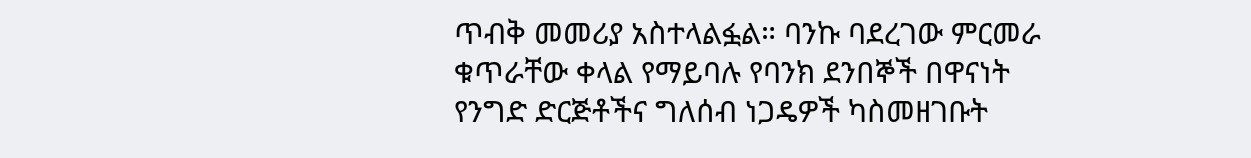ጥብቅ መመሪያ አስተላልፏል። ባንኩ ባደረገው ምርመራ ቁጥራቸው ቀላል የማይባሉ የባንክ ደንበኞች በዋናነት የንግድ ድርጅቶችና ግለሰብ ነጋዴዎች ካስመዘገቡት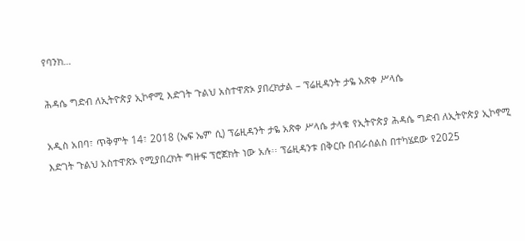የባንክ…

ሕዳሴ ግድብ ለኢትዮጵያ ኢኮኖሚ እድገት ጉልህ አስተዋጽኦ ያበረክታል – ፕሬዚዳንት ታዬ አጽቀ ሥላሴ

አዲስ አበባ፣ ጥቅምት 14፣ 2018 (ኤፍ ኤም ሲ) ፕሬዚዳንት ታዬ አጽቀ ሥላሴ ታላቁ የኢትዮጵያ ሕዳሴ ግድብ ለኢትዮጵያ ኢኮኖሚ እድገት ጉልህ አስተዋጽኦ የሚያበረክት ግዙፍ ፕሮጀክት ነው አሉ፡፡ ፕሬዚዳንቱ በቅርቡ በብራሰልስ በተካሄደው የ2025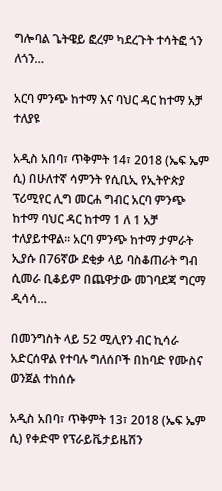ግሎባል ጌትዌይ ፎረም ካደረጉት ተሳትፎ ጎን ለጎን…

አርባ ምንጭ ከተማ እና ባህር ዳር ከተማ አቻ ተለያዩ

አዲስ አበባ፣ ጥቅምት 14፣ 2018 (ኤፍ ኤም ሲ) በሁለተኛ ሳምንት የሲቢኢ የኢትዮጵያ ፕሪሚየር ሊግ መርሐ ግብር አርባ ምንጭ ከተማ ባህር ዳር ከተማ 1 ለ 1 አቻ ተለያይተዋል፡፡ አርባ ምንጭ ከተማ ታምራት ኢያሱ በ76ኛው ደቂቃ ላይ ባስቆጠራት ግብ ሲመራ ቢቆይም በጨዋታው መገባደጃ ግርማ ዲሳሳ…

በመንግስት ላይ 52 ሚሊየን ብር ኪሳራ አድርሰዋል የተባሉ ግለሰቦች በከባድ የሙስና ወንጀል ተከሰሱ

አዲስ አበባ፣ ጥቅምት 13፣ 2018 (ኤፍ ኤም ሲ) የቀድሞ የፕራይቬታይዜሽን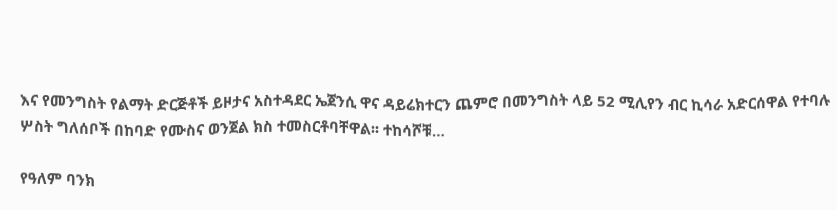እና የመንግስት የልማት ድርጅቶች ይዞታና አስተዳደር ኤጀንሲ ዋና ዳይሬክተርን ጨምሮ በመንግስት ላይ 52 ሚሊየን ብር ኪሳራ አድርሰዋል የተባሉ ሦስት ግለሰቦች በከባድ የሙስና ወንጀል ክስ ተመስርቶባቸዋል፡፡ ተከሳሾቹ…

የዓለም ባንክ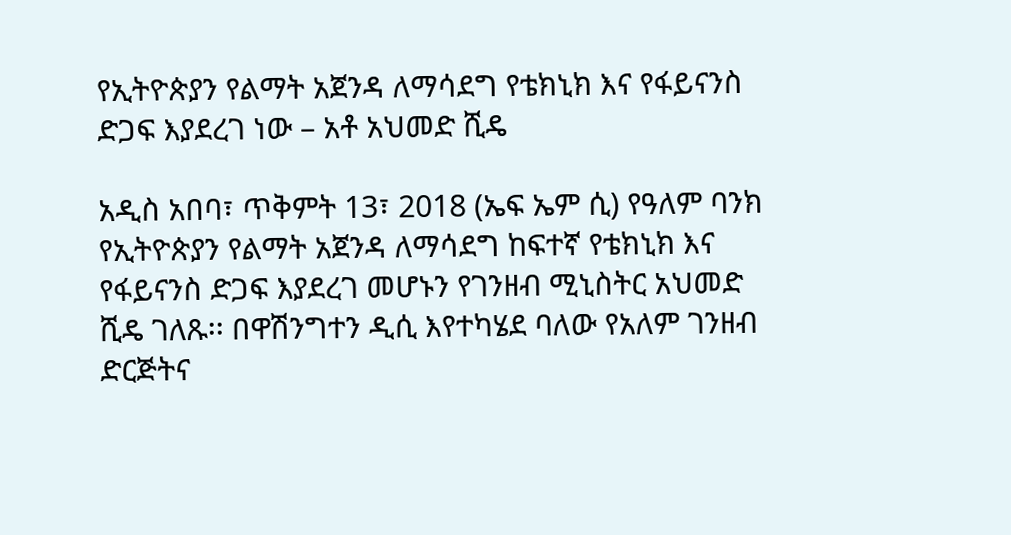የኢትዮጵያን የልማት አጀንዳ ለማሳደግ የቴክኒክ እና የፋይናንስ ድጋፍ እያደረገ ነው – አቶ አህመድ ሺዴ

አዲስ አበባ፣ ጥቅምት 13፣ 2018 (ኤፍ ኤም ሲ) የዓለም ባንክ የኢትዮጵያን የልማት አጀንዳ ለማሳደግ ከፍተኛ የቴክኒክ እና የፋይናንስ ድጋፍ እያደረገ መሆኑን የገንዘብ ሚኒስትር አህመድ ሺዴ ገለጹ፡፡ በዋሽንግተን ዲሲ እየተካሄደ ባለው የአለም ገንዘብ ድርጅትና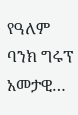የዓለም ባንክ ግሩፕ አመታዊ…